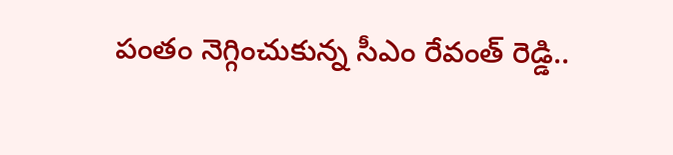పంతం నెగ్గించుకున్న సీఎం రేవంత్ రెడ్డి..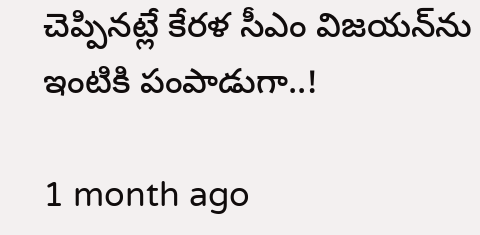చెప్పినట్లే కేరళ సీఎం విజయన్‌ను ఇంటికి పంపాడుగా..!

1 month ago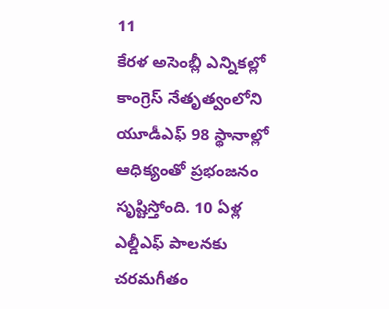11
కేరళ అసెంబ్లీ ఎన్నికల్లో కాంగ్రెస్ నేతృత్వంలోని యూడీఎఫ్ 98 స్థానాల్లో ఆధిక్యంతో ప్రభంజనం సృష్టిస్తోంది. 10 ఏళ్ల ఎల్డీఎఫ్ పాలనకు చరమగీతం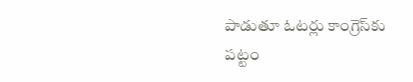పాడుతూ ఓటర్లు కాంగ్రెస్‌కు పట్టం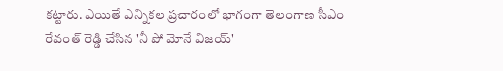కట్టారు. ఎయితే ఎన్నికల ప్రచారంలో భాగంగా తెలంగాణ సీఎం రేవంత్ రెడ్డి చేసిన 'నీ పో మోనే విజయ్'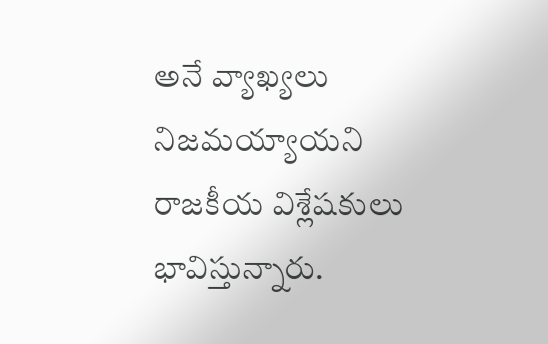అనే వ్యాఖ్యలు నిజమయ్యాయని రాజకీయ విశ్లేషకులు భావిస్తున్నారు.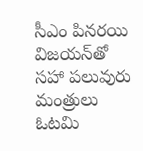సీఎం పినరయి విజయన్‌తో సహా పలువురు మంత్రులు ఓటమి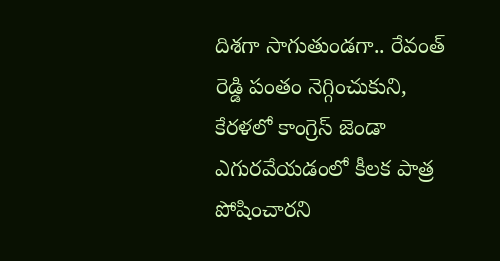దిశగా సాగుతుండగా.. రేవంత్ రెడ్డి పంతం నెగ్గించుకుని, కేరళలో కాంగ్రెస్ జెండా ఎగురవేయడంలో కీలక పాత్ర పోషించారని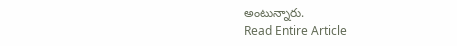అంటున్నారు.
Read Entire Article